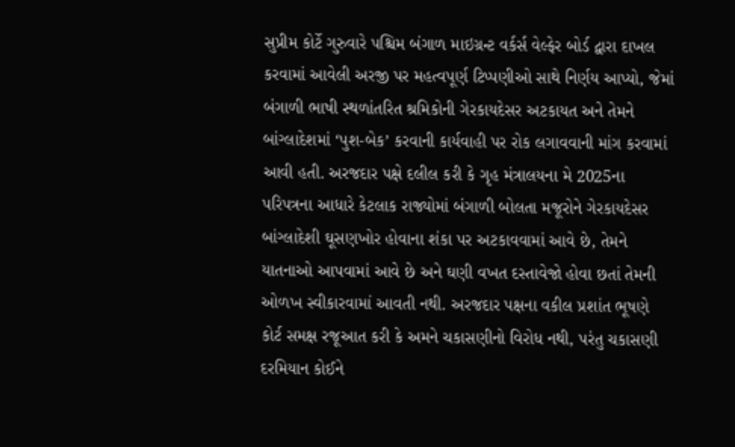સુપ્રીમ કોર્ટે ગુરુવારે પશ્ચિમ બંગાળ માઇગ્રન્ટ વર્કર્સ વેલ્ફેર બોર્ડ દ્વારા દાખલ કરવામાં આવેલી અરજી પર મહત્વપૂર્ણ ટિપ્પણીઓ સાથે નિર્ણય આપ્યો, જેમાં બંગાળી ભાષી સ્થળાંતરિત શ્રમિકોની ગેરકાયદેસર અટકાયત અને તેમને બાંગ્લાદેશમાં ‘પુશ-બેક’ કરવાની કાર્યવાહી પર રોક લગાવવાની માંગ કરવામાં આવી હતી. અરજદાર પક્ષે દલીલ કરી કે ગૃહ મંત્રાલયના મે 2025ના પરિપત્રના આધારે કેટલાક રાજ્યોમાં બંગાળી બોલતા મજૂરોને ગેરકાયદેસર બાંગ્લાદેશી ઘૂસણખોર હોવાના શંકા પર અટકાવવામાં આવે છે, તેમને યાતનાઓ આપવામાં આવે છે અને ઘણી વખત દસ્તાવેજો હોવા છતાં તેમની ઓળખ સ્વીકારવામાં આવતી નથી. અરજદાર પક્ષના વકીલ પ્રશાંત ભૂષણે કોર્ટ સમક્ષ રજૂઆત કરી કે અમને ચકાસણીનો વિરોધ નથી, પરંતુ ચકાસણી દરમિયાન કોઈને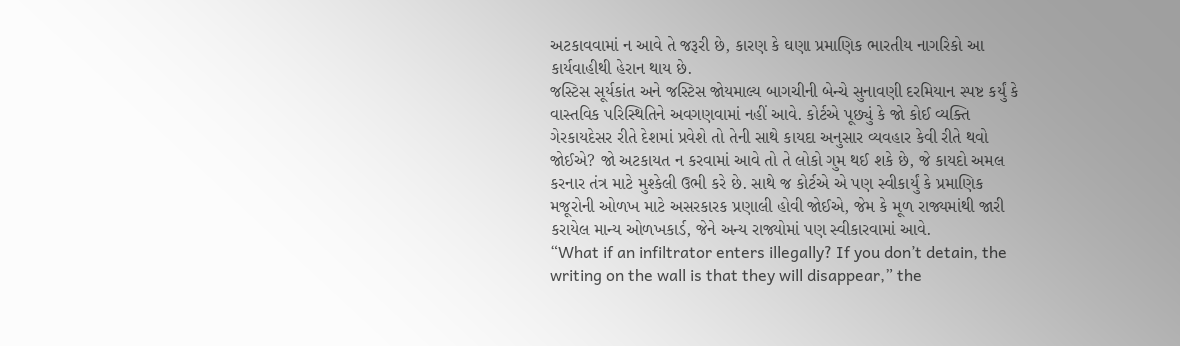અટકાવવામાં ન આવે તે જરૂરી છે, કારણ કે ઘણા પ્રમાણિક ભારતીય નાગરિકો આ કાર્યવાહીથી હેરાન થાય છે.
જસ્ટિસ સૂર્યકાંત અને જસ્ટિસ જોયમાલ્ય બાગચીની બેન્ચે સુનાવણી દરમિયાન સ્પષ્ટ કર્યું કે વાસ્તવિક પરિસ્થિતિને અવગણવામાં નહીં આવે. કોર્ટએ પૂછ્યું કે જો કોઈ વ્યક્તિ ગેરકાયદેસર રીતે દેશમાં પ્રવેશે તો તેની સાથે કાયદા અનુસાર વ્યવહાર કેવી રીતે થવો જોઈએ? જો અટકાયત ન કરવામાં આવે તો તે લોકો ગુમ થઈ શકે છે, જે કાયદો અમલ કરનાર તંત્ર માટે મુશ્કેલી ઉભી કરે છે. સાથે જ કોર્ટએ એ પણ સ્વીકાર્યું કે પ્રમાણિક મજૂરોની ઓળખ માટે અસરકારક પ્રણાલી હોવી જોઈએ, જેમ કે મૂળ રાજ્યમાંથી જારી કરાયેલ માન્ય ઓળખકાર્ડ, જેને અન્ય રાજ્યોમાં પણ સ્વીકારવામાં આવે.
“What if an infiltrator enters illegally? If you don’t detain, the writing on the wall is that they will disappear,” the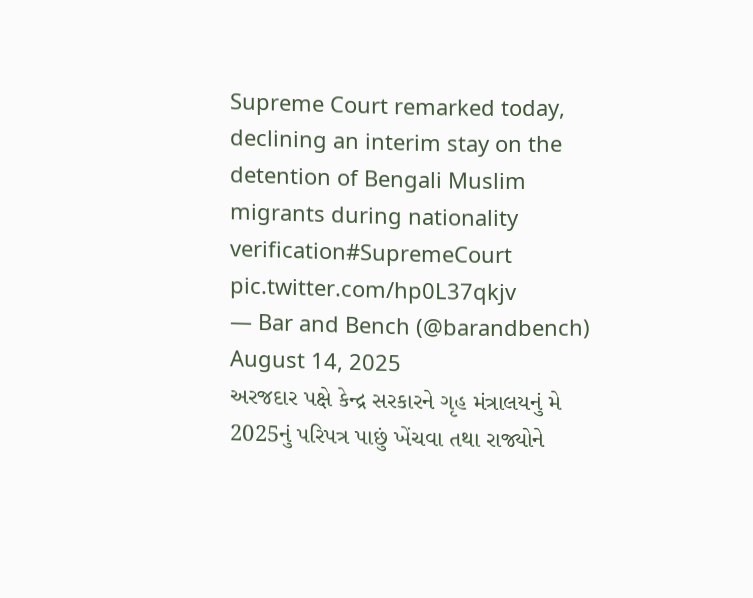Supreme Court remarked today, declining an interim stay on the detention of Bengali Muslim migrants during nationality verification#SupremeCourt pic.twitter.com/hp0L37qkjv
— Bar and Bench (@barandbench) August 14, 2025
અરજદાર પક્ષે કેન્દ્ર સરકારને ગૃહ મંત્રાલયનું મે 2025નું પરિપત્ર પાછું ખેંચવા તથા રાજ્યોને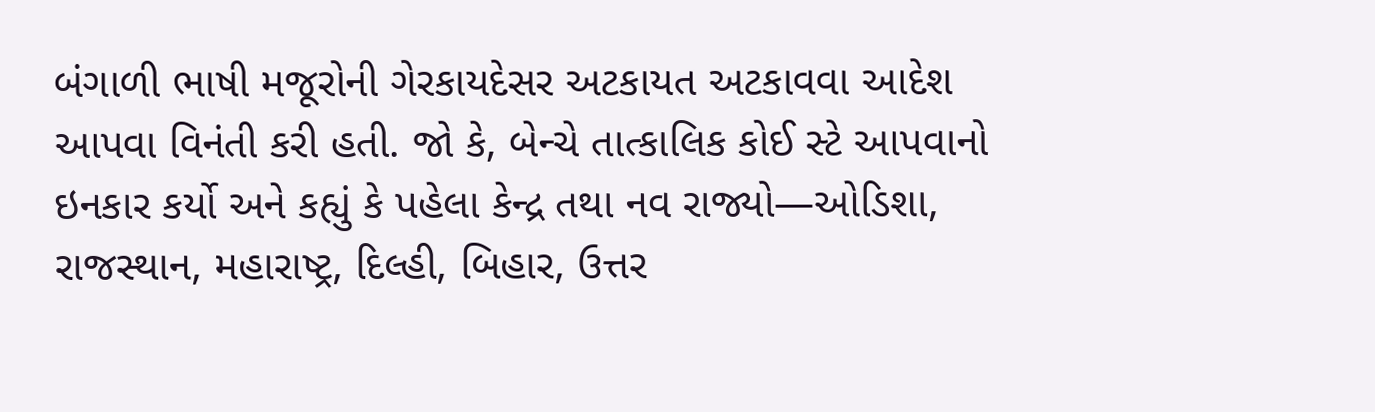બંગાળી ભાષી મજૂરોની ગેરકાયદેસર અટકાયત અટકાવવા આદેશ આપવા વિનંતી કરી હતી. જો કે, બેન્ચે તાત્કાલિક કોઈ સ્ટે આપવાનો ઇનકાર કર્યો અને કહ્યું કે પહેલા કેન્દ્ર તથા નવ રાજ્યો—ઓડિશા, રાજસ્થાન, મહારાષ્ટ્ર, દિલ્હી, બિહાર, ઉત્તર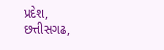પ્રદેશ, છત્તીસગઢ,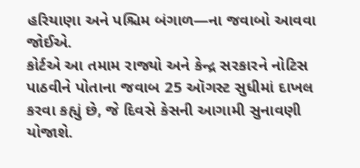હરિયાણા અને પશ્ચિમ બંગાળ—ના જવાબો આવવા જોઈએ.
કોર્ટએ આ તમામ રાજ્યો અને કેન્દ્ર સરકારને નોટિસ પાઠવીને પોતાના જવાબ 25 ઑગસ્ટ સુધીમાં દાખલ કરવા કહ્યું છે, જે દિવસે કેસની આગામી સુનાવણી યોજાશે.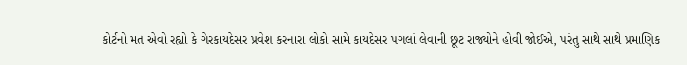કોર્ટનો મત એવો રહ્યો કે ગેરકાયદેસર પ્રવેશ કરનારા લોકો સામે કાયદેસર પગલાં લેવાની છૂટ રાજ્યોને હોવી જોઈએ, પરંતુ સાથે સાથે પ્રમાણિક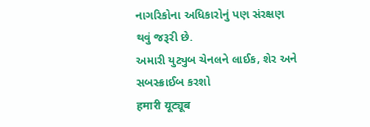નાગરિકોના અધિકારોનું પણ સંરક્ષણ થવું જરૂરી છે.
અમારી યુટ્યુબ ચેનલને લાઈક, શેર અને સબસ્ક્રાઈબ કરશો
हमारी यूट्यूब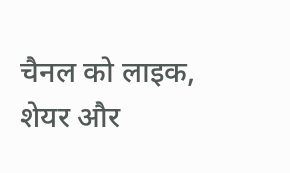चैनल को लाइक, शेयर और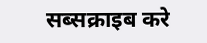सब्सक्राइब करे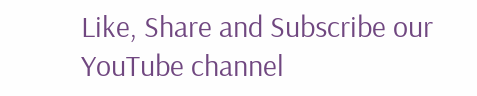Like, Share and Subscribe our YouTube channel